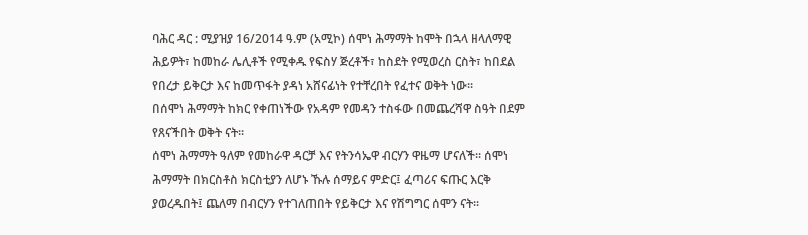ባሕር ዳር : ሚያዝያ 16/2014 ዓ.ም (አሚኮ) ሰሞነ ሕማማት ከሞት በኋላ ዘላለማዊ ሕይዎት፣ ከመከራ ሌሊቶች የሚቀዱ የፍስሃ ጅረቶች፣ ከስደት የሚወረስ ርስት፣ ከበደል የበረታ ይቅርታ እና ከመጥፋት ያዳነ አሸናፊነት የተቸረበት የፈተና ወቅት ነው፡፡
በሰሞነ ሕማማት ከክር የቀጠነችው የአዳም የመዳን ተስፋው በመጨረሻዋ ስዓት በደም የጸናችበት ወቅት ናት፡፡
ሰሞነ ሕማማት ዓለም የመከራዋ ዳርቻ እና የትንሳኤዋ ብርሃን ዋዜማ ሆናለች፡፡ ሰሞነ ሕማማት በክርስቶስ ክርስቲያን ለሆኑ ኹሉ ሰማይና ምድር፤ ፈጣሪና ፍጡር እርቅ ያወረዱበት፤ ጨለማ በብርሃን የተገለጠበት የይቅርታ እና የሽግግር ሰሞን ናት፡፡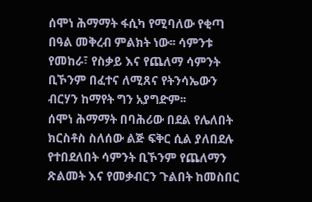ሰሞነ ሕማማት ፋሲካ የሚባለው የቂጣ በዓል መቅረብ ምልክት ነው፡፡ ሳምንቱ የመከራ፣ የስቃይ እና የጨለማ ሳምንት ቢኾንም በፈተና ለሚጸና የትንሳኤውን ብርሃን ከማየት ግን አያግድም፡፡
ሰሞነ ሕማማት በባሕሪው በደል የሌለበት ክርስቶስ ስለሰው ልጅ ፍቅር ሲል ያለበደሉ የተበደለበት ሳምንት ቢኾንም የጨለማን ጽልመት እና የመቃብርን ጉልበት ከመስበር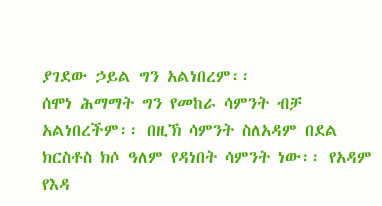ያገደው ኃይል ግን አልነበረም፡፡
ሰሞነ ሕማማት ግን የመከራ ሳምንት ብቻ አልነበረችም፡፡ በዚኽ ሳምንት ስለአዳም በደል ክርስቶስ ክሶ ዓለም የዳነበት ሳምንት ነው፡፡ የአዳም የእዳ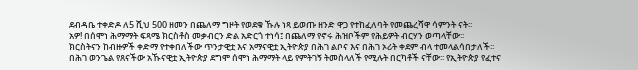ደብዳቤ ተቀድዶ ለ5 ሺህ 500 ዘመን በጨለማ ግዞት የወደቁ ኹሉ ነጻ ይወጡ ዘንድ ዋጋ የተከፈለባት የመጨረሻዋ ሳምንት ናት፡፡
አዎ! በሰሞነ ሕማማት ፍጻሜ ክርስቶስ መቃብርን ድል አድርጎ ተነሳ፤ በጨለማ የኖሩ ሕዝቦችም የሕይዎት ብርሃን ወጣላቸው፡፡
ክርስትናን ከብዙዎች ቀድማ የተቀበለችው ጥንታዊቷ እና አማናዊቷ ኢትዮጵያ በሕገ ልቦና እና በሕገ ኦሪት ቀደም ብላ ተመላልሳበታለች፡፡
በሕገ ወንጌል የጸናችው አኹናዊቷ ኢትዮጵያ ደግሞ ሰሞነ ሕማማት ላይ የምትገኝ ትመስላለች የሚሉት በርካቶች ናቸው፡፡ የኢትዮጵያ የፈተና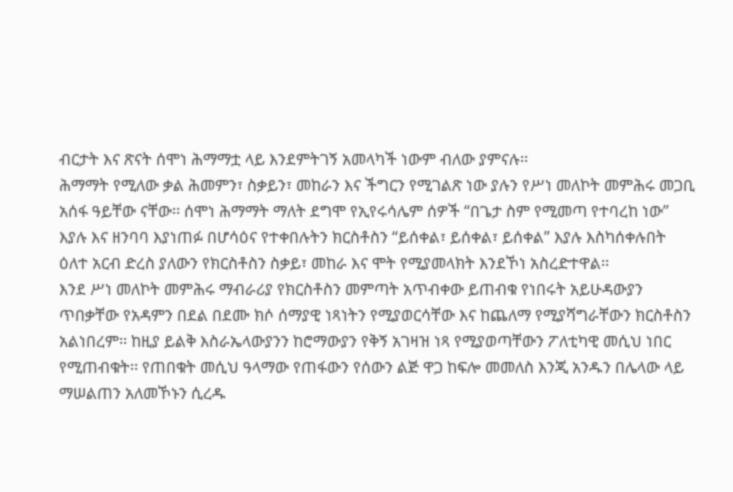ብርታት እና ጽናት ሰሞነ ሕማማቷ ላይ እንደምትገኝ አመላካች ነውም ብለው ያምናሉ፡፡
ሕማማት የሚለው ቃል ሕመምን፣ ስቃይን፣ መከራን እና ችግርን የሚገልጽ ነው ያሉን የሥነ መለኮት መምሕሩ መጋቢ አሰፋ ዓይቸው ናቸው፡፡ ሰሞነ ሕማማት ማለት ደግሞ የኢየሩሳሌም ሰዎች “በጌታ ስም የሚመጣ የተባረከ ነው” እያሉ እና ዘንባባ እያነጠፉ በሆሳዕና የተቀበሉትን ክርስቶስን “ይሰቀል፣ ይሰቀል፣ ይሰቀል” እያሉ እስካሰቀሉበት ዕለተ አርብ ድረስ ያለውን የክርስቶስን ስቃይ፣ መከራ እና ሞት የሚያመላክት እንደኾነ አስረድተዋል፡፡
እንደ ሥነ መለኮት መምሕሩ ማብራሪያ የክርስቶስን መምጣት አጥብቀው ይጠብቁ የነበሩት አይሁዳውያን ጥበቃቸው የአዳምን በደል በደሙ ክሶ ሰማያዊ ነጻነትን የሚያወርሳቸው እና ከጨለማ የሚያሻግራቸውን ክርስቶስን አልነበረም፡፡ ከዚያ ይልቅ እስራኤላውያንን ከሮማውያን የቅኝ አገዛዝ ነጻ የሚያወጣቸውን ፖለቲካዊ መሲህ ነበር የሚጠብቁት፡፡ የጠበቁት መሲህ ዓላማው የጠፋውን የሰውን ልጅ ዋጋ ከፍሎ መመለስ እንጂ አንዱን በሌላው ላይ ማሠልጠን አለመኾኑን ሲረዱ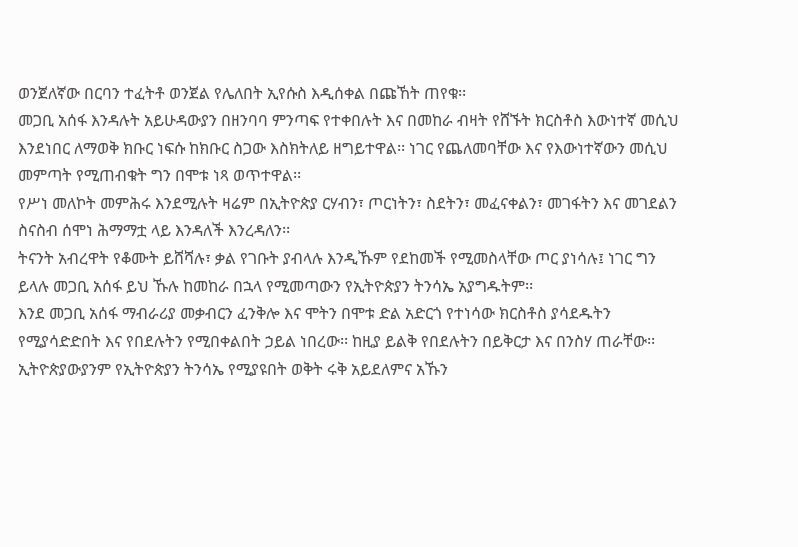ወንጀለኛው በርባን ተፈትቶ ወንጀል የሌለበት ኢየሱስ እዲሰቀል በጩኸት ጠየቁ፡፡
መጋቢ አሰፋ እንዳሉት አይሁዳውያን በዘንባባ ምንጣፍ የተቀበሉት እና በመከራ ብዛት የሸኙት ክርስቶስ እውነተኛ መሲህ እንደነበር ለማወቅ ክቡር ነፍሱ ከክቡር ስጋው እስክትለይ ዘግይተዋል፡፡ ነገር የጨለመባቸው እና የእውነተኛውን መሲህ መምጣት የሚጠብቁት ግን በሞቱ ነጻ ወጥተዋል፡፡
የሥነ መለኮት መምሕሩ እንደሚሉት ዛሬም በኢትዮጵያ ርሃብን፣ ጦርነትን፣ ስደትን፣ መፈናቀልን፣ መገፋትን እና መገደልን ስናስብ ሰሞነ ሕማማቷ ላይ እንዳለች እንረዳለን፡፡
ትናንት አብረዋት የቆሙት ይሸሻሉ፣ ቃል የገቡት ያብላሉ እንዲኹም የደከመች የሚመስላቸው ጦር ያነሳሉ፤ ነገር ግን ይላሉ መጋቢ አሰፋ ይህ ኹሉ ከመከራ በኋላ የሚመጣውን የኢትዮጵያን ትንሳኤ አያግዱትም፡፡
እንደ መጋቢ አሰፋ ማብራሪያ መቃብርን ፈንቅሎ እና ሞትን በሞቱ ድል አድርጎ የተነሳው ክርስቶስ ያሳደዱትን የሚያሳድድበት እና የበደሉትን የሚበቀልበት ኃይል ነበረው፡፡ ከዚያ ይልቅ የበደሉትን በይቅርታ እና በንስሃ ጠራቸው፡፡
ኢትዮጵያውያንም የኢትዮጵያን ትንሳኤ የሚያዩበት ወቅት ሩቅ አይደለምና አኹን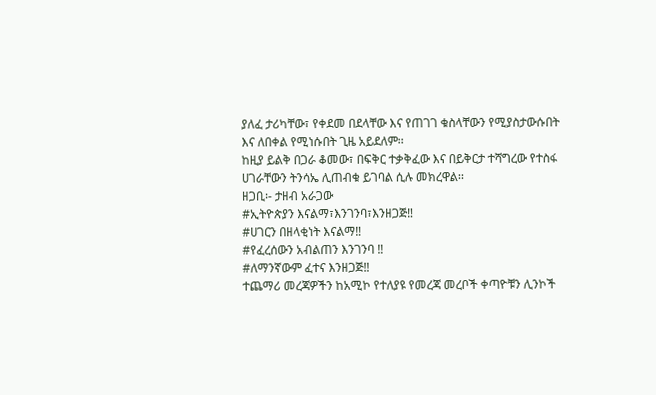ያለፈ ታሪካቸው፣ የቀደመ በደላቸው እና የጠገገ ቁስላቸውን የሚያስታውሱበት እና ለበቀል የሚነሱበት ጊዜ አይደለም፡፡
ከዚያ ይልቅ በጋራ ቆመው፣ በፍቅር ተቃቅፈው እና በይቅርታ ተሻግረው የተስፋ ሀገራቸውን ትንሳኤ ሊጠብቁ ይገባል ሲሉ መክረዋል፡፡
ዘጋቢ፡- ታዘብ አራጋው
#ኢትዮጵያን እናልማ፣እንገንባ፣እንዘጋጅ‼
#ሀገርን በዘላቂነት እናልማ‼
#የፈረሰውን አብልጠን እንገንባ ‼
#ለማንኛውም ፈተና እንዘጋጅ‼
ተጨማሪ መረጃዎችን ከአሚኮ የተለያዩ የመረጃ መረቦች ቀጣዮቹን ሊንኮች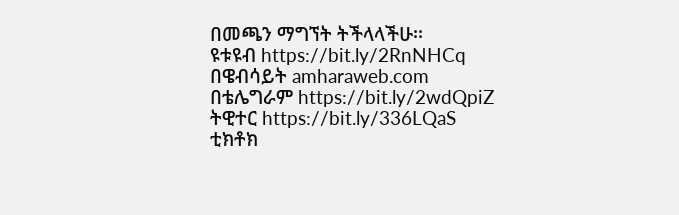በመጫን ማግኘት ትችላላችሁ፡፡
ዩቱዩብ https://bit.ly/2RnNHCq
በዌብሳይት amharaweb.com
በቴሌግራም https://bit.ly/2wdQpiZ
ትዊተር https://bit.ly/336LQaS
ቲክቶክ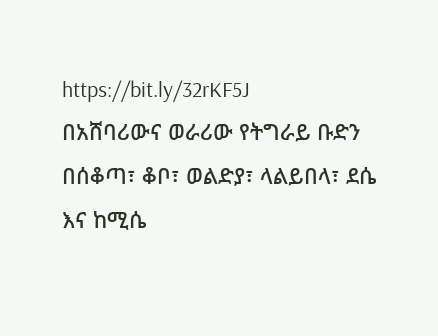https://bit.ly/32rKF5J
በአሸባሪውና ወራሪው የትግራይ ቡድን በሰቆጣ፣ ቆቦ፣ ወልድያ፣ ላልይበላ፣ ደሴ እና ከሚሴ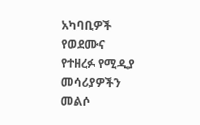አካባቢዎች የወደሙና የተዘረፉ የሚዲያ መሳሪያዎችን መልሶ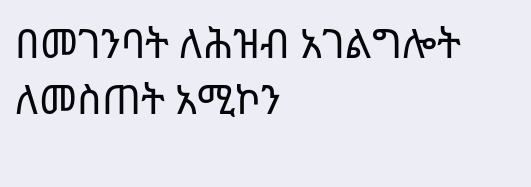በመገንባት ለሕዝብ አገልግሎት ለመስጠት አሚኮን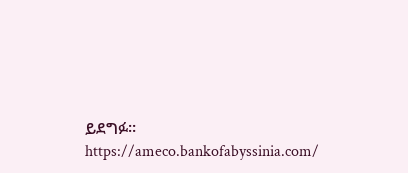ይደግፉ።
https://ameco.bankofabyssinia.com/